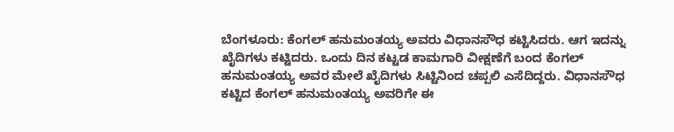ಬೆಂಗಳೂರು: ಕೆಂಗಲ್ ಹನುಮಂತಯ್ಯ ಅವರು ವಿಧಾನಸೌಧ ಕಟ್ಟಿಸಿದರು. ಆಗ ಇದನ್ನು ಖೈದಿಗಳು ಕಟ್ಟಿದರು. ಒಂದು ದಿನ ಕಟ್ಟಡ ಕಾಮಗಾರಿ ವೀಕ್ಷಣೆಗೆ ಬಂದ ಕೆಂಗಲ್ ಹನುಮಂತಯ್ಯ ಅವರ ಮೇಲೆ ಖೈದಿಗಳು ಸಿಟ್ಟಿನಿಂದ ಚಪ್ಪಲಿ ಎಸೆದಿದ್ದರು. ವಿಧಾನಸೌಧ ಕಟ್ಟಿದ ಕೆಂಗಲ್ ಹನುಮಂತಯ್ಯ ಅವರಿಗೇ ಈ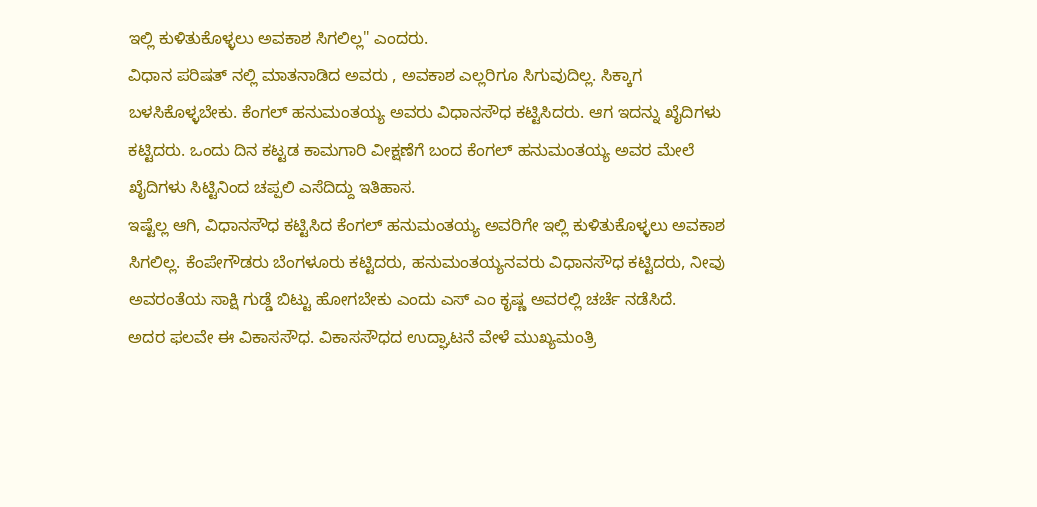ಇಲ್ಲಿ ಕುಳಿತುಕೊಳ್ಳಲು ಅವಕಾಶ ಸಿಗಲಿಲ್ಲ" ಎಂದರು.
ವಿಧಾನ ಪರಿಷತ್ ನಲ್ಲಿ ಮಾತನಾಡಿದ ಅವರು , ಅವಕಾಶ ಎಲ್ಲರಿಗೂ ಸಿಗುವುದಿಲ್ಲ. ಸಿಕ್ಕಾಗ ಬಳಸಿಕೊಳ್ಳಬೇಕು. ಕೆಂಗಲ್ ಹನುಮಂತಯ್ಯ ಅವರು ವಿಧಾನಸೌಧ ಕಟ್ಟಿಸಿದರು. ಆಗ ಇದನ್ನು ಖೈದಿಗಳು ಕಟ್ಟಿದರು. ಒಂದು ದಿನ ಕಟ್ಟಡ ಕಾಮಗಾರಿ ವೀಕ್ಷಣೆಗೆ ಬಂದ ಕೆಂಗಲ್ ಹನುಮಂತಯ್ಯ ಅವರ ಮೇಲೆ ಖೈದಿಗಳು ಸಿಟ್ಟಿನಿಂದ ಚಪ್ಪಲಿ ಎಸೆದಿದ್ದು ಇತಿಹಾಸ.
ಇಷ್ಟೆಲ್ಲ ಆಗಿ, ವಿಧಾನಸೌಧ ಕಟ್ಟಿಸಿದ ಕೆಂಗಲ್ ಹನುಮಂತಯ್ಯ ಅವರಿಗೇ ಇಲ್ಲಿ ಕುಳಿತುಕೊಳ್ಳಲು ಅವಕಾಶ ಸಿಗಲಿಲ್ಲ. ಕೆಂಪೇಗೌಡರು ಬೆಂಗಳೂರು ಕಟ್ಟಿದರು, ಹನುಮಂತಯ್ಯನವರು ವಿಧಾನಸೌಧ ಕಟ್ಟಿದರು, ನೀವು ಅವರಂತೆಯ ಸಾಕ್ಷಿ ಗುಡ್ಡೆ ಬಿಟ್ಟು ಹೋಗಬೇಕು ಎಂದು ಎಸ್ ಎಂ ಕೃಷ್ಣ ಅವರಲ್ಲಿ ಚರ್ಚೆ ನಡೆಸಿದೆ.
ಅದರ ಫಲವೇ ಈ ವಿಕಾಸಸೌಧ. ವಿಕಾಸಸೌಧದ ಉದ್ಘಾಟನೆ ವೇಳೆ ಮುಖ್ಯಮಂತ್ರಿ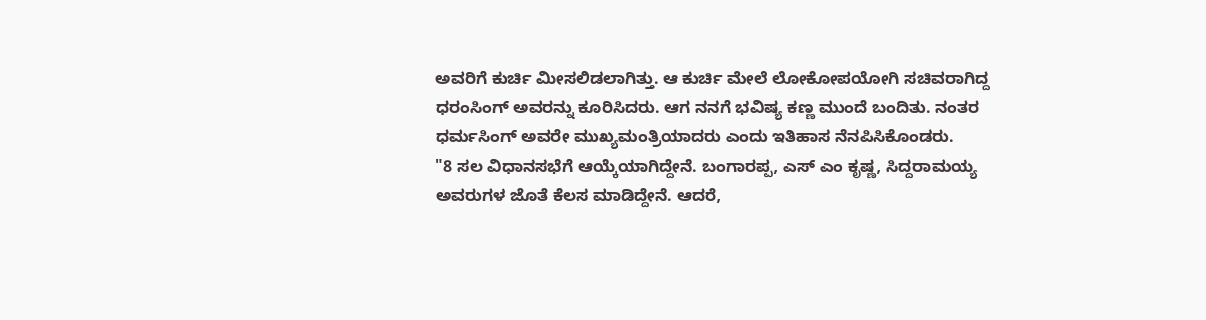ಅವರಿಗೆ ಕುರ್ಚಿ ಮೀಸಲಿಡಲಾಗಿತ್ತು. ಆ ಕುರ್ಚಿ ಮೇಲೆ ಲೋಕೋಪಯೋಗಿ ಸಚಿವರಾಗಿದ್ದ ಧರಂಸಿಂಗ್ ಅವರನ್ನು ಕೂರಿಸಿದರು. ಆಗ ನನಗೆ ಭವಿಷ್ಯ ಕಣ್ಣ ಮುಂದೆ ಬಂದಿತು. ನಂತರ ಧರ್ಮಸಿಂಗ್ ಅವರೇ ಮುಖ್ಯಮಂತ್ರಿಯಾದರು ಎಂದು ಇತಿಹಾಸ ನೆನಪಿಸಿಕೊಂಡರು.
"8 ಸಲ ವಿಧಾನಸಭೆಗೆ ಆಯ್ಕೆಯಾಗಿದ್ದೇನೆ. ಬಂಗಾರಪ್ಪ, ಎಸ್ ಎಂ ಕೃಷ್ಣ, ಸಿದ್ದರಾಮಯ್ಯ ಅವರುಗಳ ಜೊತೆ ಕೆಲಸ ಮಾಡಿದ್ದೇನೆ. ಆದರೆ,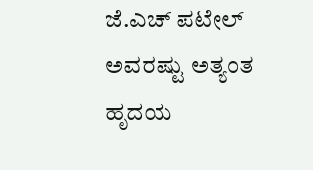ಜೆ.ಎಚ್ ಪಟೇಲ್ ಅವರಷ್ಟು ಅತ್ಯಂತ ಹೃದಯ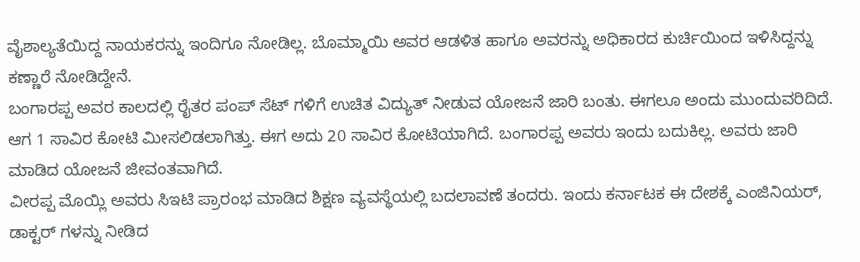ವೈಶಾಲ್ಯತೆಯಿದ್ದ ನಾಯಕರನ್ನು ಇಂದಿಗೂ ನೋಡಿಲ್ಲ. ಬೊಮ್ಮಾಯಿ ಅವರ ಆಡಳಿತ ಹಾಗೂ ಅವರನ್ನು ಅಧಿಕಾರದ ಕುರ್ಚಿಯಿಂದ ಇಳಿಸಿದ್ದನ್ನು ಕಣ್ಣಾರೆ ನೋಡಿದ್ದೇನೆ.
ಬಂಗಾರಪ್ಪ ಅವರ ಕಾಲದಲ್ಲಿ ರೈತರ ಪಂಪ್ ಸೆಟ್ ಗಳಿಗೆ ಉಚಿತ ವಿದ್ಯುತ್ ನೀಡುವ ಯೋಜನೆ ಜಾರಿ ಬಂತು. ಈಗಲೂ ಅಂದು ಮುಂದುವರಿದಿದೆ. ಆಗ 1 ಸಾವಿರ ಕೋಟಿ ಮೀಸಲಿಡಲಾಗಿತ್ತು. ಈಗ ಅದು 20 ಸಾವಿರ ಕೋಟಿಯಾಗಿದೆ. ಬಂಗಾರಪ್ಪ ಅವರು ಇಂದು ಬದುಕಿಲ್ಲ. ಅವರು ಜಾರಿ ಮಾಡಿದ ಯೋಜನೆ ಜೀವಂತವಾಗಿದೆ.
ವೀರಪ್ಪ ಮೊಯ್ಲಿ ಅವರು ಸಿಇಟಿ ಪ್ರಾರಂಭ ಮಾಡಿದ ಶಿಕ್ಷಣ ವ್ಯವಸ್ಥೆಯಲ್ಲಿ ಬದಲಾವಣೆ ತಂದರು. ಇಂದು ಕರ್ನಾಟಕ ಈ ದೇಶಕ್ಕೆ ಎಂಜಿನಿಯರ್, ಡಾಕ್ಟರ್ ಗಳನ್ನು ನೀಡಿದ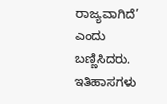ರಾಜ್ಯವಾಗಿದೆ’ ಎಂದು ಬಣ್ಣಿಸಿದರು.
ಇತಿಹಾಸಗಳು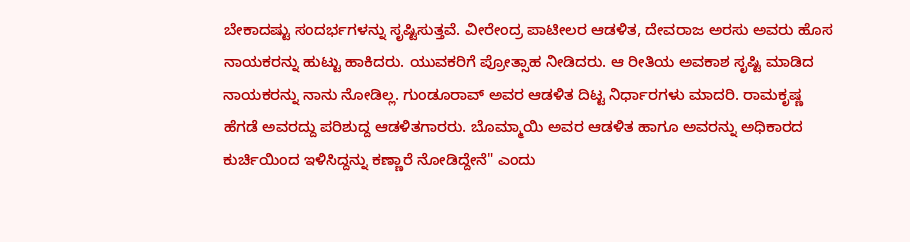ಬೇಕಾದಷ್ಟು ಸಂದರ್ಭಗಳನ್ನು ಸೃಷ್ಟಿಸುತ್ತವೆ. ವೀರೇಂದ್ರ ಪಾಟೀಲರ ಆಡಳಿತ, ದೇವರಾಜ ಅರಸು ಅವರು ಹೊಸ ನಾಯಕರನ್ನು ಹುಟ್ಟು ಹಾಕಿದರು. ಯುವಕರಿಗೆ ಪ್ರೋತ್ಸಾಹ ನೀಡಿದರು. ಆ ರೀತಿಯ ಅವಕಾಶ ಸೃಷ್ಟಿ ಮಾಡಿದ ನಾಯಕರನ್ನು ನಾನು ನೋಡಿಲ್ಲ. ಗುಂಡೂರಾವ್ ಅವರ ಆಡಳಿತ ದಿಟ್ಟ ನಿರ್ಧಾರಗಳು ಮಾದರಿ. ರಾಮಕೃಷ್ಣ ಹೆಗಡೆ ಅವರದ್ದು ಪರಿಶುದ್ದ ಆಡಳಿತಗಾರರು. ಬೊಮ್ಮಾಯಿ ಅವರ ಆಡಳಿತ ಹಾಗೂ ಅವರನ್ನು ಅಧಿಕಾರದ ಕುರ್ಚಿಯಿಂದ ಇಳಿಸಿದ್ದನ್ನು ಕಣ್ಣಾರೆ ನೋಡಿದ್ದೇನೆ" ಎಂದು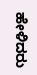ಹೇಳಿದರು